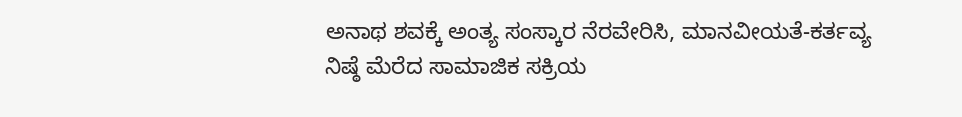ಅನಾಥ ಶವಕ್ಕೆ ಅಂತ್ಯ ಸಂಸ್ಕಾರ ನೆರವೇರಿಸಿ, ಮಾನವೀಯತೆ-ಕರ್ತವ್ಯ ನಿಷ್ಠೆ ಮೆರೆದ ಸಾಮಾಜಿಕ ಸಕ್ರಿಯ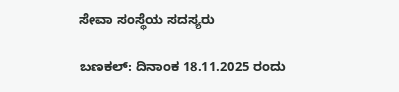ಸೇವಾ ಸಂಸ್ಥೆಯ ಸದಸ್ಯರು

ಬಣಕಲ್: ದಿನಾಂಕ 18.11.2025 ರಂದು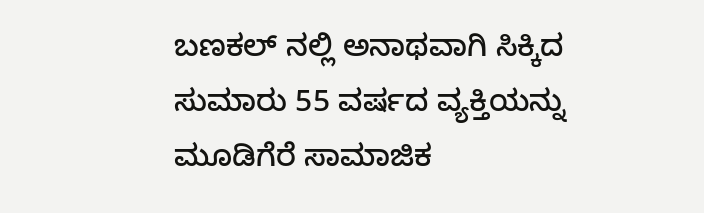ಬಣಕಲ್ ನಲ್ಲಿ ಅನಾಥವಾಗಿ ಸಿಕ್ಕಿದ ಸುಮಾರು 55 ವರ್ಷದ ವ್ಯಕ್ತಿಯನ್ನು ಮೂಡಿಗೆರೆ ಸಾಮಾಜಿಕ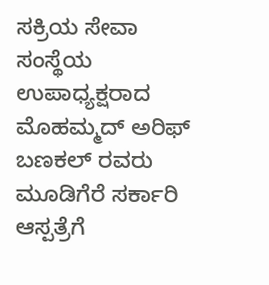ಸಕ್ರಿಯ ಸೇವಾ ಸಂಸ್ಥೆಯ ಉಪಾಧ್ಯಕ್ಷರಾದ ಮೊಹಮ್ಮದ್ ಅರಿಫ್ ಬಣಕಲ್ ರವರು ಮೂಡಿಗೆರೆ ಸರ್ಕಾರಿ ಆಸ್ಪತ್ರೆಗೆ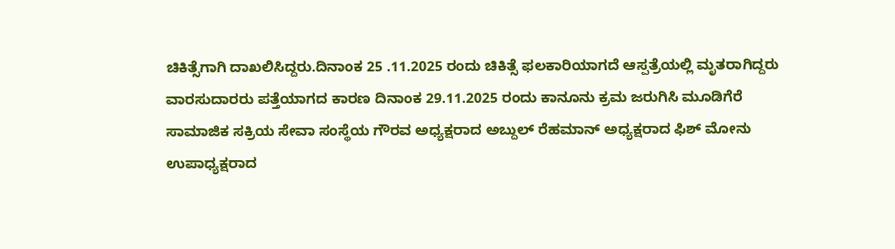ಚಿಕಿತ್ಸೆಗಾಗಿ ದಾಖಲಿಸಿದ್ದರು.ದಿನಾಂಕ 25 .11.2025 ರಂದು ಚಿಕಿತ್ಸೆ ಫಲಕಾರಿಯಾಗದೆ ಆಸ್ಪತ್ರೆಯಲ್ಲಿ ಮೃತರಾಗಿದ್ದರು ವಾರಸುದಾರರು ಪತ್ತೆಯಾಗದ ಕಾರಣ ದಿನಾಂಕ 29.11.2025 ರಂದು ಕಾನೂನು ಕ್ರಮ ಜರುಗಿಸಿ ಮೂಡಿಗೆರೆ ಸಾಮಾಜಿಕ ಸಕ್ರಿಯ ಸೇವಾ ಸಂಸ್ಥೆಯ ಗೌರವ ಅಧ್ಯಕ್ಷರಾದ ಅಬ್ದುಲ್ ರೆಹಮಾನ್ ಅಧ್ಯಕ್ಷರಾದ ಫಿಶ್ ಮೋನು ಉಪಾಧ್ಯಕ್ಷರಾದ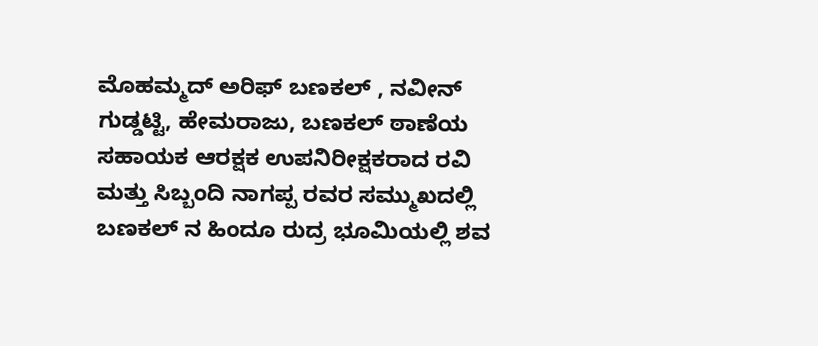ಮೊಹಮ್ಮದ್ ಅರಿಫ್ ಬಣಕಲ್ , ನವೀನ್ ಗುಡ್ಡಟ್ಟಿ, ಹೇಮರಾಜು, ಬಣಕಲ್ ಠಾಣೆಯ ಸಹಾಯಕ ಆರಕ್ಷಕ ಉಪನಿರೀಕ್ಷಕರಾದ ರವಿ ಮತ್ತು ಸಿಬ್ಬಂದಿ ನಾಗಪ್ಪ ರವರ ಸಮ್ಮುಖದಲ್ಲಿ ಬಣಕಲ್ ನ ಹಿಂದೂ ರುದ್ರ ಭೂಮಿಯಲ್ಲಿ ಶವ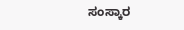ಸಂಸ್ಕಾರ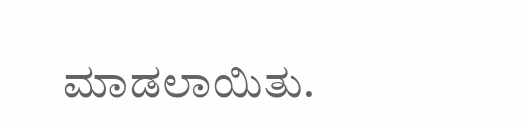ಮಾಡಲಾಯಿತು.